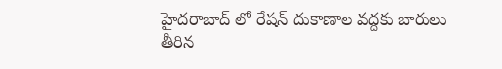హైదరాబాద్ లో రేషన్‌ దుకాణాల వద్దకు బారులు తీరిన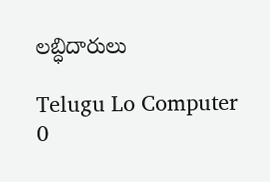లబ్ధిదారులు

Telugu Lo Computer
0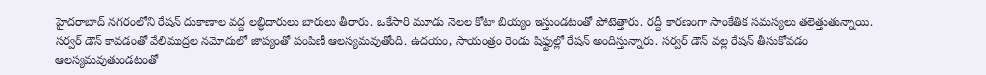హైదరాబాద్ నగరంలోని రేషన్‌ దుకాణాల వద్ద లబ్ధిదారులు బారులు తీరారు. ఒకేసారి మూడు నెలల కోటా బియ్యం ఇస్తుండటంతో పోటెత్తారు. రద్దీ కారణంగా సాంకేతిక సమస్యలు తలెత్తుతున్నాయి. సర్వర్‌ డౌన్‌ కావడంతో వేలిముద్రల నమోదులో జాప్యంతో పంపిణీ ఆలస్యమవుతోంది. ఉదయం, సాయంత్రం రెండు షిఫ్టుల్లో రేషన్‌ అందిస్తున్నారు. సర్వర్‌ డౌన్‌ వల్ల రేషన్‌ తీసుకోవడం ఆలస్యమవుతుండటంతో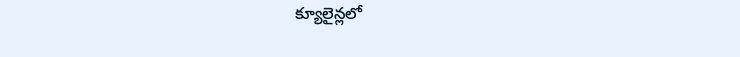క్యూలైన్లలో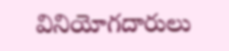వినియోగదారులు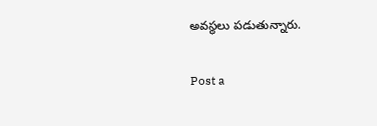అవస్థలు పడుతున్నారు.

Post a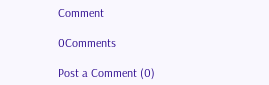Comment

0Comments

Post a Comment (0)